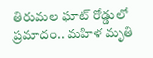తిరుమల ఘాట్‌ రోడ్డులో ప్రమాదం.. మహిళ మృతి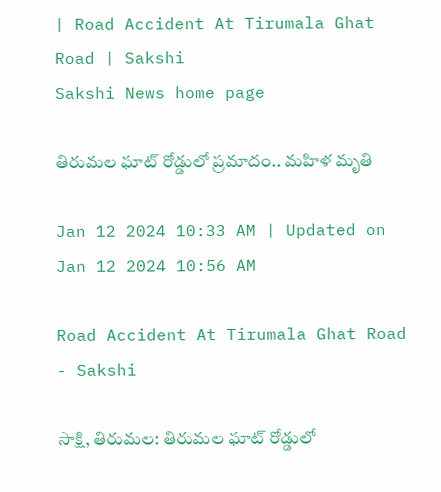| Road Accident At Tirumala Ghat Road | Sakshi
Sakshi News home page

తిరుమల ఘాట్‌ రోడ్డులో ప్రమాదం.. మహిళ మృతి

Jan 12 2024 10:33 AM | Updated on Jan 12 2024 10:56 AM

Road Accident At Tirumala Ghat Road - Sakshi

సాక్షి, తిరుమల: తిరుమల ఘాట్‌ రోడ్డులో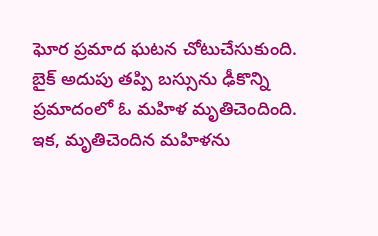ఘోర ‍ప్రమాద ఘటన చోటుచేసుకుంది. బైక్‌ అదుపు తప్పి బస్సును ఢీకొన్ని ప్రమాదంలో ఓ మహిళ మృతిచెందింది. ఇక, మృతిచెందిన మహిళను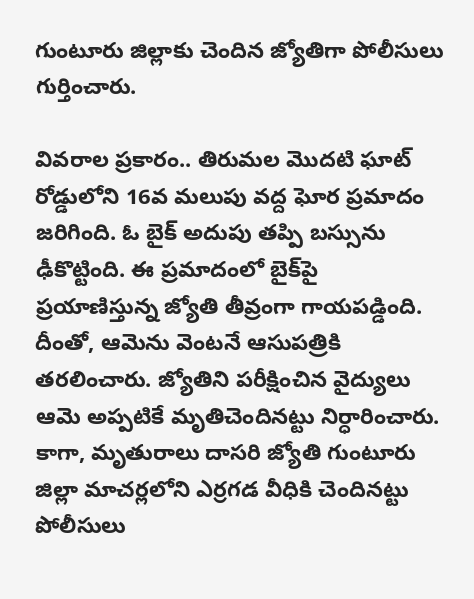గుంటూరు జిల్లాకు చెందిన జ్యోతిగా పోలీసులు గుర్తించారు.

వివరాల ప్రకారం.. తిరుమల మొదటి ఘాట్‌ రోడ్డులోని 16వ మలుపు వద్ద ఘోర ప్రమాదం జరిగింది. ఓ బైక్‌ అదుపు తప్పి బస్సును ఢీకొట్టింది. ఈ ప్రమాదంలో బైక్‌పై ప్రయాణిస్తున్న జ్యోతి తీవ్రంగా గాయపడ్డింది. దీంతో, ఆమెను వెంటనే ఆసుపత్రికి తరలించారు. జ్యోతిని పరీక్షించిన వైద్యులు ఆమె అప్పటికే మృతిచెందినట్టు నిర్ధారించారు. కాగా, మృతురాలు దాసరి జ్యోతి గుంటూరు జిల్లా మాచర్లలోని ఎర్రగడ వీధికి చెందినట్టు పోలీసులు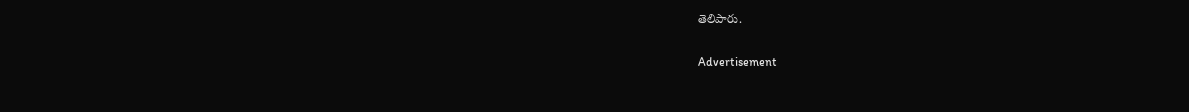తెలిపారు.

Advertisement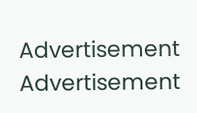Advertisement
Advertisement